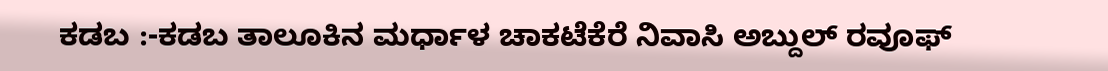ಕಡಬ :-ಕಡಬ ತಾಲೂಕಿನ ಮರ್ಧಾಳ ಚಾಕಟೆಕೆರೆ ನಿವಾಸಿ ಅಬ್ದುಲ್ ರವೂಫ್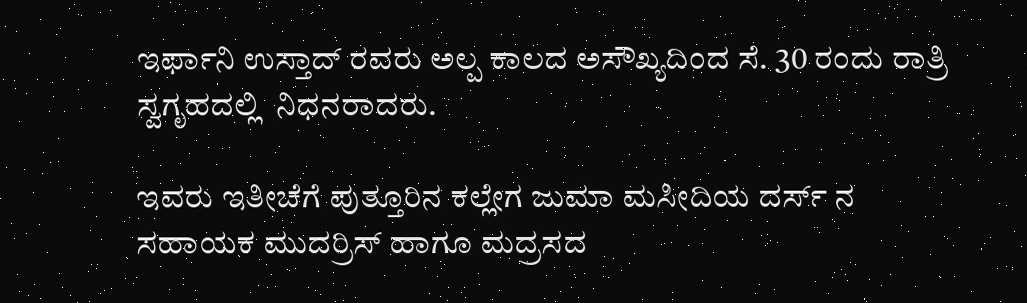ಇರ್ಫಾನಿ ಉಸ್ತಾದ್ ರವರು ಅಲ್ಪ ಕಾಲದ ಅಸೌಖ್ಯದಿಂದ ಸೆ. 30 ರಂದು ರಾತ್ರಿ ಸ್ವಗೃಹದಲ್ಲಿ  ನಿಧನರಾದರು.

ಇವರು ಇತೀಚೆಗೆ ಪುತ್ತೂರಿನ ಕಲ್ಲೇಗ ಜುಮಾ ಮಸೀದಿಯ ದರ್ಸ್ ನ ಸಹಾಯಕ ಮುದರ್ರಿಸ್ ಹಾಗೂ ಮದ್ರಸದ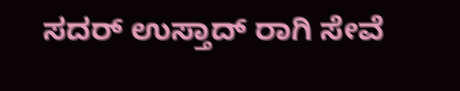ಸದರ್ ಉಸ್ತಾದ್ ರಾಗಿ ಸೇವೆ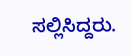ಸಲ್ಲಿಸಿದ್ದರು.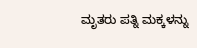ಮೃತರು ಪತ್ನಿ ಮಕ್ಕಳನ್ನು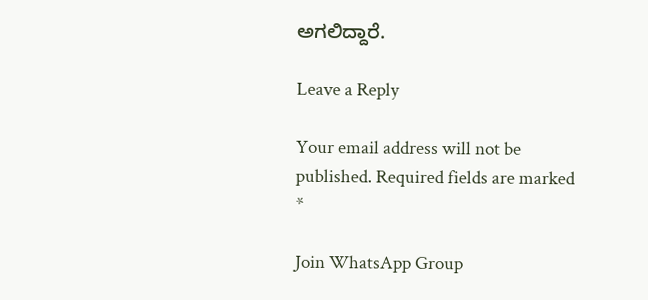ಅಗಲಿದ್ದಾರೆ.

Leave a Reply

Your email address will not be published. Required fields are marked *

Join WhatsApp Group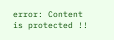error: Content is protected !!